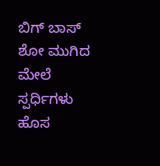ಬಿಗ್ ಬಾಸ್ ಶೋ ಮುಗಿದ ಮೇಲೆ ಸ್ಪರ್ಧಿಗಳು ಹೊಸ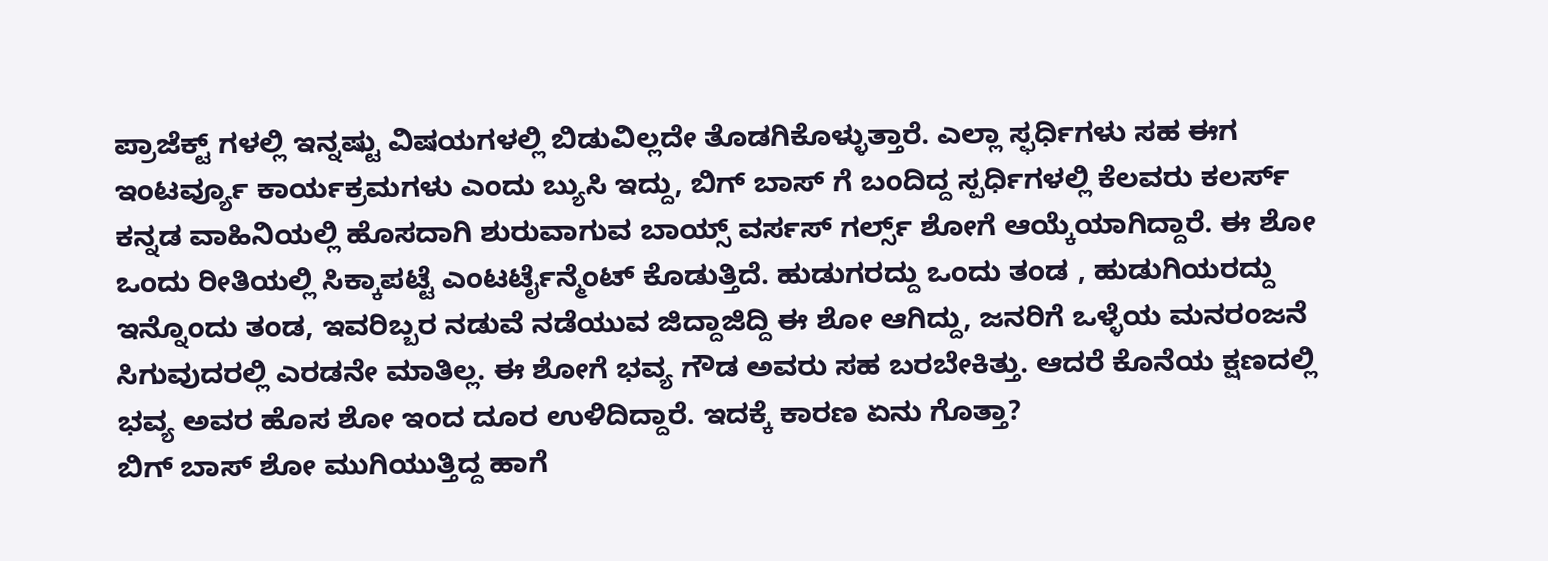ಪ್ರಾಜೆಕ್ಟ್ ಗಳಲ್ಲಿ ಇನ್ನಷ್ಟು ವಿಷಯಗಳಲ್ಲಿ ಬಿಡುವಿಲ್ಲದೇ ತೊಡಗಿಕೊಳ್ಳುತ್ತಾರೆ. ಎಲ್ಲಾ ಸ್ಫರ್ಧಿಗಳು ಸಹ ಈಗ ಇಂಟರ್ವ್ಯೂ ಕಾರ್ಯಕ್ರಮಗಳು ಎಂದು ಬ್ಯುಸಿ ಇದ್ದು, ಬಿಗ್ ಬಾಸ್ ಗೆ ಬಂದಿದ್ದ ಸ್ಪರ್ಧಿಗಳಲ್ಲಿ ಕೆಲವರು ಕಲರ್ಸ್ ಕನ್ನಡ ವಾಹಿನಿಯಲ್ಲಿ ಹೊಸದಾಗಿ ಶುರುವಾಗುವ ಬಾಯ್ಸ್ ವರ್ಸಸ್ ಗರ್ಲ್ಸ್ ಶೋಗೆ ಆಯ್ಕೆಯಾಗಿದ್ದಾರೆ. ಈ ಶೋ ಒಂದು ರೀತಿಯಲ್ಲಿ ಸಿಕ್ಕಾಪಟ್ಟೆ ಎಂಟರ್ಟೈನ್ಮೆಂಟ್ ಕೊಡುತ್ತಿದೆ. ಹುಡುಗರದ್ದು ಒಂದು ತಂಡ , ಹುಡುಗಿಯರದ್ದು ಇನ್ನೊಂದು ತಂಡ, ಇವರಿಬ್ಬರ ನಡುವೆ ನಡೆಯುವ ಜಿದ್ದಾಜಿದ್ದಿ ಈ ಶೋ ಆಗಿದ್ದು, ಜನರಿಗೆ ಒಳ್ಳೆಯ ಮನರಂಜನೆ ಸಿಗುವುದರಲ್ಲಿ ಎರಡನೇ ಮಾತಿಲ್ಲ. ಈ ಶೋಗೆ ಭವ್ಯ ಗೌಡ ಅವರು ಸಹ ಬರಬೇಕಿತ್ತು. ಆದರೆ ಕೊನೆಯ ಕ್ಷಣದಲ್ಲಿ ಭವ್ಯ ಅವರ ಹೊಸ ಶೋ ಇಂದ ದೂರ ಉಳಿದಿದ್ದಾರೆ. ಇದಕ್ಕೆ ಕಾರಣ ಏನು ಗೊತ್ತಾ?
ಬಿಗ್ ಬಾಸ್ ಶೋ ಮುಗಿಯುತ್ತಿದ್ದ ಹಾಗೆ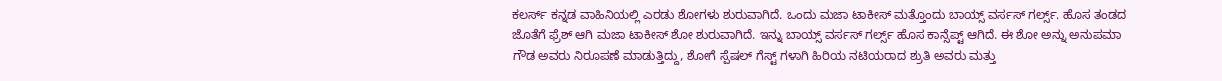ಕಲರ್ಸ್ ಕನ್ನಡ ವಾಹಿನಿಯಲ್ಲಿ ಎರಡು ಶೋಗಳು ಶುರುವಾಗಿದೆ. ಒಂದು ಮಜಾ ಟಾಕೀಸ್ ಮತ್ತೊಂದು ಬಾಯ್ಸ್ ವರ್ಸಸ್ ಗರ್ಲ್ಸ್. ಹೊಸ ತಂಡದ ಜೊತೆಗೆ ಫ್ರೆಶ್ ಆಗಿ ಮಜಾ ಟಾಕೀಸ್ ಶೋ ಶುರುವಾಗಿದೆ. ಇನ್ನು ಬಾಯ್ಸ್ ವರ್ಸಸ್ ಗರ್ಲ್ಸ್ ಹೊಸ ಕಾನ್ಸೆಪ್ಟ್ ಆಗಿದೆ. ಈ ಶೋ ಅನ್ನು ಅನುಪಮಾ ಗೌಡ ಅವರು ನಿರೂಪಣೆ ಮಾಡುತ್ತಿದ್ದು, ಶೋಗೆ ಸ್ಪೆಷಲ್ ಗೆಸ್ಟ್ ಗಳಾಗಿ ಹಿರಿಯ ನಟಿಯರಾದ ಶ್ರುತಿ ಅವರು ಮತ್ತು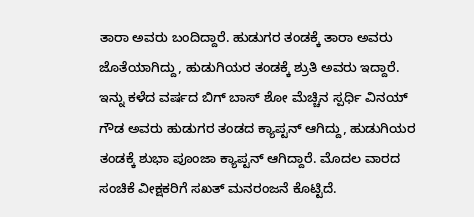ತಾರಾ ಅವರು ಬಂದಿದ್ದಾರೆ. ಹುಡುಗರ ತಂಡಕ್ಕೆ ತಾರಾ ಅವರು ಜೊತೆಯಾಗಿದ್ದು, ಹುಡುಗಿಯರ ತಂಡಕ್ಕೆ ಶ್ರುತಿ ಅವರು ಇದ್ದಾರೆ. ಇನ್ನು ಕಳೆದ ವರ್ಷದ ಬಿಗ್ ಬಾಸ್ ಶೋ ಮೆಚ್ಚಿನ ಸ್ಪರ್ಧಿ ವಿನಯ್ ಗೌಡ ಅವರು ಹುಡುಗರ ತಂಡದ ಕ್ಯಾಪ್ಟನ್ ಆಗಿದ್ದು, ಹುಡುಗಿಯರ ತಂಡಕ್ಕೆ ಶುಭಾ ಪೂಂಜಾ ಕ್ಯಾಪ್ಟನ್ ಆಗಿದ್ದಾರೆ. ಮೊದಲ ವಾರದ ಸಂಚಿಕೆ ವೀಕ್ಷಕರಿಗೆ ಸಖತ್ ಮನರಂಜನೆ ಕೊಟ್ಟಿದೆ.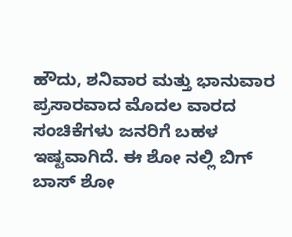ಹೌದು, ಶನಿವಾರ ಮತ್ತು ಭಾನುವಾರ ಪ್ರಸಾರವಾದ ಮೊದಲ ವಾರದ ಸಂಚಿಕೆಗಳು ಜನರಿಗೆ ಬಹಳ ಇಷ್ಟವಾಗಿದೆ. ಈ ಶೋ ನಲ್ಲಿ ಬಿಗ್ ಬಾಸ್ ಶೋ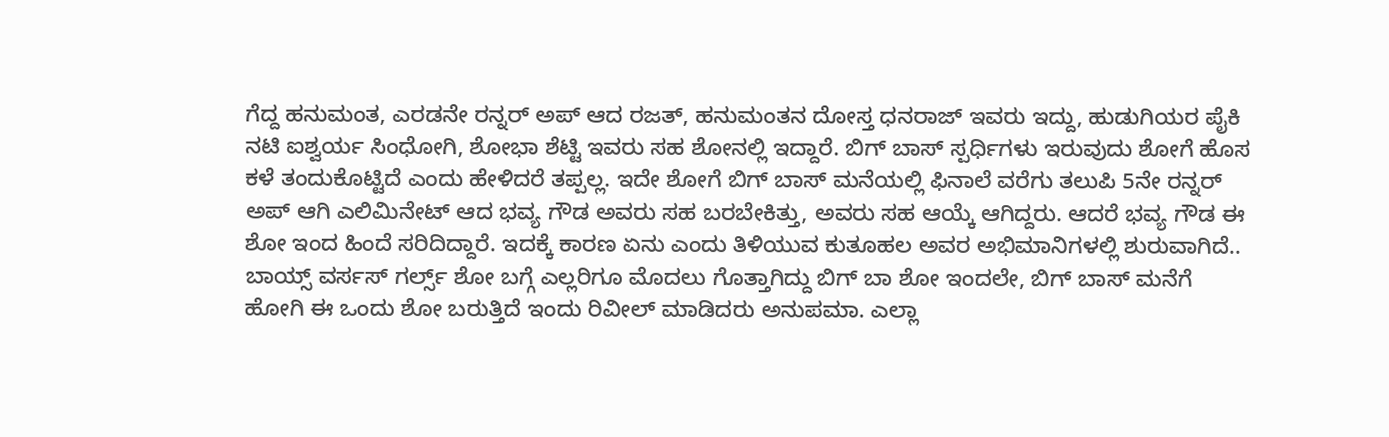ಗೆದ್ದ ಹನುಮಂತ, ಎರಡನೇ ರನ್ನರ್ ಅಪ್ ಆದ ರಜತ್, ಹನುಮಂತನ ದೋಸ್ತ ಧನರಾಜ್ ಇವರು ಇದ್ದು, ಹುಡುಗಿಯರ ಪೈಕಿ ನಟಿ ಐಶ್ವರ್ಯ ಸಿಂಧೋಗಿ, ಶೋಭಾ ಶೆಟ್ಟಿ ಇವರು ಸಹ ಶೋನಲ್ಲಿ ಇದ್ದಾರೆ. ಬಿಗ್ ಬಾಸ್ ಸ್ಪರ್ಧಿಗಳು ಇರುವುದು ಶೋಗೆ ಹೊಸ ಕಳೆ ತಂದುಕೊಟ್ಟಿದೆ ಎಂದು ಹೇಳಿದರೆ ತಪ್ಪಲ್ಲ. ಇದೇ ಶೋಗೆ ಬಿಗ್ ಬಾಸ್ ಮನೆಯಲ್ಲಿ ಫಿನಾಲೆ ವರೆಗು ತಲುಪಿ 5ನೇ ರನ್ನರ್ ಅಪ್ ಆಗಿ ಎಲಿಮಿನೇಟ್ ಆದ ಭವ್ಯ ಗೌಡ ಅವರು ಸಹ ಬರಬೇಕಿತ್ತು, ಅವರು ಸಹ ಆಯ್ಕೆ ಆಗಿದ್ದರು. ಆದರೆ ಭವ್ಯ ಗೌಡ ಈ ಶೋ ಇಂದ ಹಿಂದೆ ಸರಿದಿದ್ದಾರೆ. ಇದಕ್ಕೆ ಕಾರಣ ಏನು ಎಂದು ತಿಳಿಯುವ ಕುತೂಹಲ ಅವರ ಅಭಿಮಾನಿಗಳಲ್ಲಿ ಶುರುವಾಗಿದೆ..
ಬಾಯ್ಸ್ ವರ್ಸಸ್ ಗರ್ಲ್ಸ್ ಶೋ ಬಗ್ಗೆ ಎಲ್ಲರಿಗೂ ಮೊದಲು ಗೊತ್ತಾಗಿದ್ದು ಬಿಗ್ ಬಾ ಶೋ ಇಂದಲೇ, ಬಿಗ್ ಬಾಸ್ ಮನೆಗೆ ಹೋಗಿ ಈ ಒಂದು ಶೋ ಬರುತ್ತಿದೆ ಇಂದು ರಿವೀಲ್ ಮಾಡಿದರು ಅನುಪಮಾ. ಎಲ್ಲಾ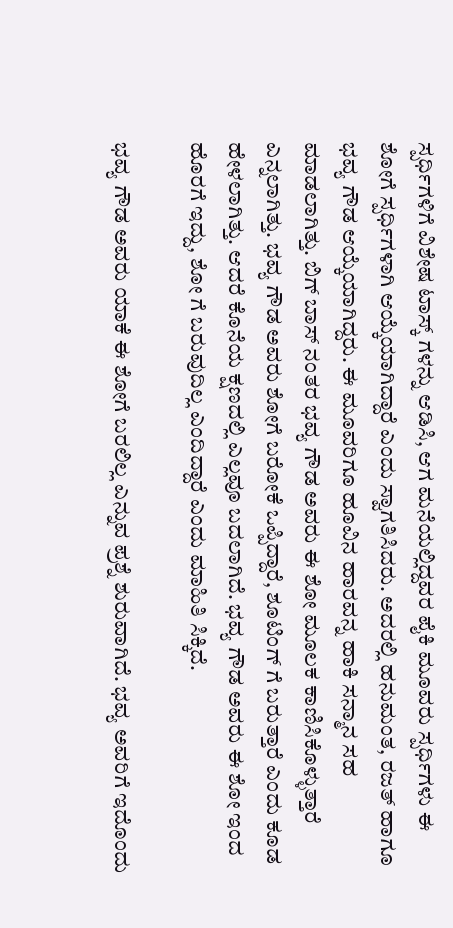ಸ್ಪರ್ಧಿಗಳಿಗೆ ವಿಶೇಷ ಟಾಸ್ಕ್ ಗಳನ್ನು ಆಡಿಸಿ, ಆಗ ಮನೆಯಲ್ಲಿದ್ದವರ ಪೈಕಿ ಮೂವರು ಸ್ಪರ್ಧಿಗಳು ಈ ಶೋಗೆ ಸ್ಪರ್ಧಿಗಳಾಗಿ ಆಯ್ಕೆಯಾಗಿದ್ದಾರೆ ಎಂದು ಸ್ವಾಗತಿಸಿದರು. ಅದರಲ್ಲಿ ಹನುಮಂತ, ರಜತ್ ಹಾಗೂ ಭವ್ಯ ಗೌಡ ಆಯ್ಕೆಯಾಗಿದ್ದರು. ಈ ಮೂವರಿಗೂ ಹೂವಿನ ಹಾರವನ್ನ ಹಾಕಿ ಸನ್ಮಾನ ಸಹ ಮಾಡಲಾಗಿತ್ತು. ಬಿಗ್ ಬಾಸ್ ನಂತರ ಭವ್ಯ ಗೌಡ ಅವರು ಈ ಶೋ ಮೂಲಕ ಕಾಣಿಸಿಕೊಳ್ಳುತ್ತಾರೆ ಎನ್ನಲಾಗಿತ್ತು. ಭವ್ಯ ಗೌಡ ಅವರು ಶೋಗೆ ಬರೋಕೆ ಒಪ್ಪಿದ್ದಾರೆ, ಶೂಟಿಂಗ್ ಗೆ ಬರುತ್ತಾರೆ ಎಂದು ಕೂಡ ಹೇಳಲಾಗಿತ್ತು. ಆದರೆ ಕೊನೆಯ ಕ್ಷಣದಲ್ಲಿ ಎಲ್ಲವೂ ಬದಲಾಗಿದೆ. ಭವ್ಯ ಗೌಡ ಅವರು ಈ ಶೋ ಇಂದ ಹೊರಗೆ ಇದ್ದು, ಶೋ ಗೆ ಬರುವುದಿಲ್ಲ ಎಂದಿದ್ದಾರೆ ಎಂದು ಮಾಹಿತಿ ಸಿಕ್ಕಿದೆ.

ಭವ್ಯ ಗೌಡ ಅವರು ಯಾಕೆ ಈ ಶೋಗೆ ಬರಲಿಲ್ಲ ಎನ್ನುವ ಪ್ರಶ್ನೆ ಶುರುವಾಗಿದೆ. ಭವ್ಯ ಅವರಿಗೆ ಇದೊಂದು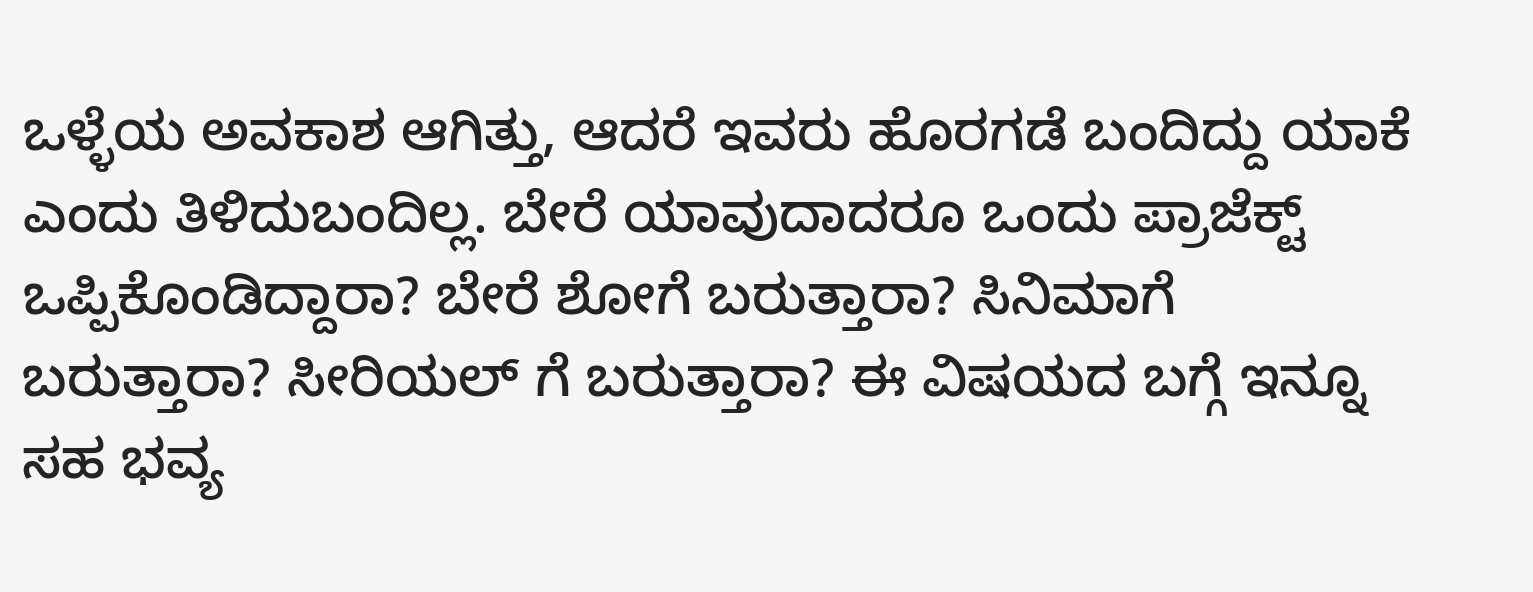ಒಳ್ಳೆಯ ಅವಕಾಶ ಆಗಿತ್ತು, ಆದರೆ ಇವರು ಹೊರಗಡೆ ಬಂದಿದ್ದು ಯಾಕೆ ಎಂದು ತಿಳಿದುಬಂದಿಲ್ಲ. ಬೇರೆ ಯಾವುದಾದರೂ ಒಂದು ಪ್ರಾಜೆಕ್ಟ್ ಒಪ್ಪಿಕೊಂಡಿದ್ದಾರಾ? ಬೇರೆ ಶೋಗೆ ಬರುತ್ತಾರಾ? ಸಿನಿಮಾಗೆ ಬರುತ್ತಾರಾ? ಸೀರಿಯಲ್ ಗೆ ಬರುತ್ತಾರಾ? ಈ ವಿಷಯದ ಬಗ್ಗೆ ಇನ್ನೂ ಸಹ ಭವ್ಯ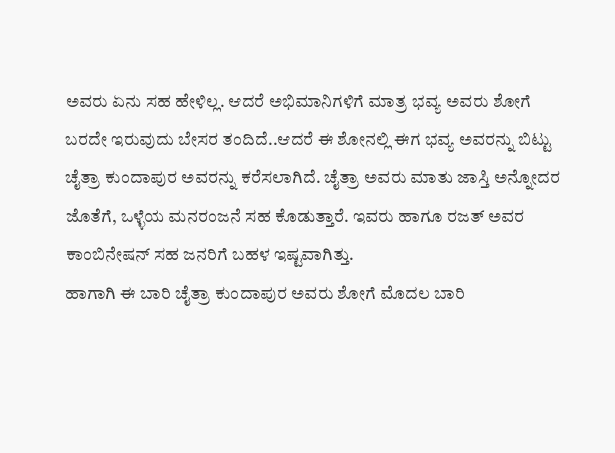ಅವರು ಏನು ಸಹ ಹೇಳಿಲ್ಲ. ಆದರೆ ಅಭಿಮಾನಿಗಳಿಗೆ ಮಾತ್ರ ಭವ್ಯ ಅವರು ಶೋಗೆ ಬರದೇ ಇರುವುದು ಬೇಸರ ತಂದಿದೆ..ಆದರೆ ಈ ಶೋನಲ್ಲಿ ಈಗ ಭವ್ಯ ಅವರನ್ನು ಬಿಟ್ಟು ಚೈತ್ರಾ ಕುಂದಾಪುರ ಅವರನ್ನು ಕರೆಸಲಾಗಿದೆ. ಚೈತ್ರಾ ಅವರು ಮಾತು ಜಾಸ್ತಿ ಅನ್ನೋದರ ಜೊತೆಗೆ, ಒಳ್ಳೆಯ ಮನರಂಜನೆ ಸಹ ಕೊಡುತ್ತಾರೆ. ಇವರು ಹಾಗೂ ರಜತ್ ಅವರ ಕಾಂಬಿನೇಷನ್ ಸಹ ಜನರಿಗೆ ಬಹಳ ಇಷ್ಟವಾಗಿತ್ತು.
ಹಾಗಾಗಿ ಈ ಬಾರಿ ಚೈತ್ರಾ ಕುಂದಾಪುರ ಅವರು ಶೋಗೆ ಮೊದಲ ಬಾರಿ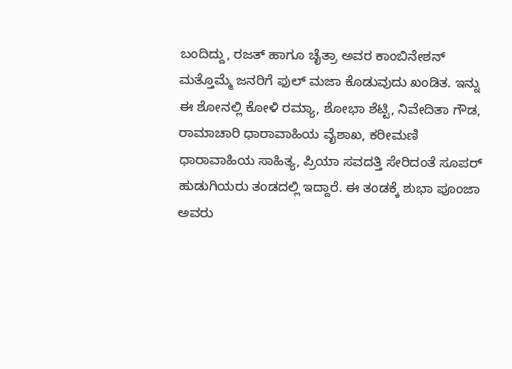ಬಂದಿದ್ದು, ರಜತ್ ಹಾಗೂ ಚೈತ್ರಾ ಅವರ ಕಾಂಬಿನೇಶನ್ ಮತ್ತೊಮ್ಮೆ ಜನರಿಗೆ ಫುಲ್ ಮಜಾ ಕೊಡುವುದು ಖಂಡಿತ. ಇನ್ನು ಈ ಶೋನಲ್ಲಿ ಕೋಳಿ ರಮ್ಯಾ, ಶೋಭಾ ಶೆಟ್ಟಿ, ನಿವೇದಿತಾ ಗೌಡ, ರಾಮಾಚಾರಿ ಧಾರಾವಾಹಿಯ ವೈಶಾಖ, ಕರೀಮಣಿ ಧಾರಾವಾಹಿಯ ಸಾಹಿತ್ಯ, ಪ್ರಿಯಾ ಸವದತ್ತಿ ಸೇರಿದಂತೆ ಸೂಪರ್ ಹುಡುಗಿಯರು ತಂಡದಲ್ಲಿ ಇದ್ದಾರೆ. ಈ ತಂಡಕ್ಕೆ ಶುಭಾ ಪೂಂಜಾ ಅವರು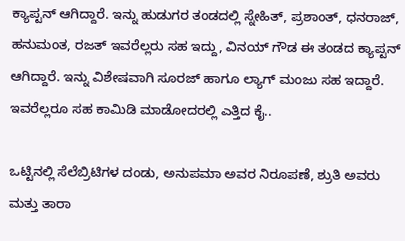ಕ್ಯಾಪ್ಟನ್ ಆಗಿದ್ದಾರೆ. ಇನ್ನು ಹುಡುಗರ ತಂಡದಲ್ಲಿ ಸ್ನೇಹಿತ್, ಪ್ರಶಾಂತ್, ಧನರಾಜ್, ಹನುಮಂತ, ರಜತ್ ಇವರೆಲ್ಲರು ಸಹ ಇದ್ದು, ವಿನಯ್ ಗೌಡ ಈ ತಂಡದ ಕ್ಯಾಪ್ಟನ್ ಆಗಿದ್ದಾರೆ. ಇನ್ನು ವಿಶೇಷವಾಗಿ ಸೂರಜ್ ಹಾಗೂ ಲ್ಯಾಗ್ ಮಂಜು ಸಹ ಇದ್ದಾರೆ. ಇವರೆಲ್ಲರೂ ಸಹ ಕಾಮಿಡಿ ಮಾಡೋದರಲ್ಲಿ ಎತ್ತಿದ ಕೈ..

ಒಟ್ಟಿನಲ್ಲಿ ಸೆಲೆಬ್ರಿಟಿಗಳ ದಂಡು, ಅನುಪಮಾ ಅವರ ನಿರೂಪಣೆ, ಶ್ರುತಿ ಅವರು ಮತ್ತು ತಾರಾ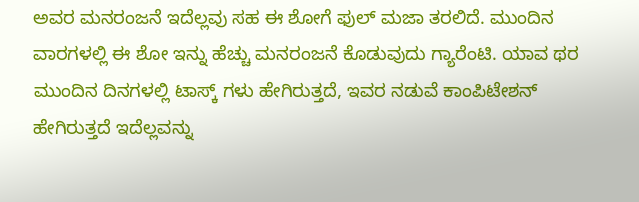ಅವರ ಮನರಂಜನೆ ಇದೆಲ್ಲವು ಸಹ ಈ ಶೋಗೆ ಫುಲ್ ಮಜಾ ತರಲಿದೆ. ಮುಂದಿನ ವಾರಗಳಲ್ಲಿ ಈ ಶೋ ಇನ್ನು ಹೆಚ್ಚು ಮನರಂಜನೆ ಕೊಡುವುದು ಗ್ಯಾರೆಂಟಿ. ಯಾವ ಥರ ಮುಂದಿನ ದಿನಗಳಲ್ಲಿ ಟಾಸ್ಕ್ ಗಳು ಹೇಗಿರುತ್ತದೆ, ಇವರ ನಡುವೆ ಕಾಂಪಿಟೇಶನ್ ಹೇಗಿರುತ್ತದೆ ಇದೆಲ್ಲವನ್ನು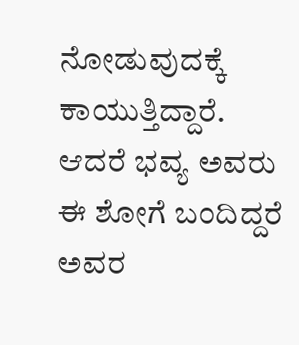ನೋಡುವುದಕ್ಕೆ ಕಾಯುತ್ತಿದ್ದಾರೆ. ಆದರೆ ಭವ್ಯ ಅವರು ಈ ಶೋಗೆ ಬಂದಿದ್ದರೆ ಅವರ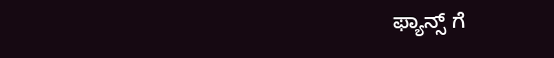ಫ್ಯಾನ್ಸ್ ಗೆ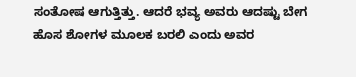ಸಂತೋಷ ಆಗುತ್ತಿತ್ತು. ಆದರೆ ಭವ್ಯ ಅವರು ಆದಷ್ಟು ಬೇಗ ಹೊಸ ಶೋಗಳ ಮೂಲಕ ಬರಲಿ ಎಂದು ಅವರ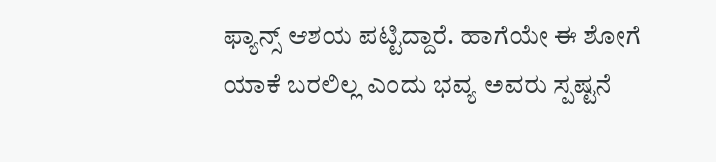ಫ್ಯಾನ್ಸ್ ಆಶಯ ಪಟ್ಟಿದ್ದಾರೆ. ಹಾಗೆಯೇ ಈ ಶೋಗೆ ಯಾಕೆ ಬರಲಿಲ್ಲ ಎಂದು ಭವ್ಯ ಅವರು ಸ್ಪಷ್ಟನೆ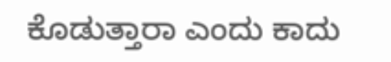ಕೊಡುತ್ತಾರಾ ಎಂದು ಕಾದು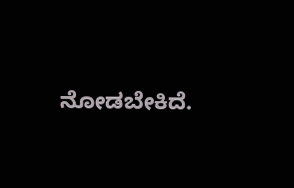ನೋಡಬೇಕಿದೆ.